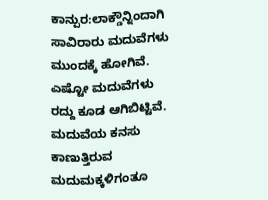ಕಾನ್ಪುರ:ಲಾಕ್ಡೌನ್ನಿಂದಾಗಿ ಸಾವಿರಾರು ಮದುವೆಗಳು ಮುಂದಕ್ಕೆ ಹೋಗಿವೆ. ಎಷ್ಟೋ ಮದುವೆಗಳು ರದ್ದು ಕೂಡ ಆಗಿಬಿಟ್ಟಿವೆ. ಮದುವೆಯ ಕನಸು ಕಾಣುತ್ತಿರುವ ಮದುಮಕ್ಕಳಿಗಂತೂ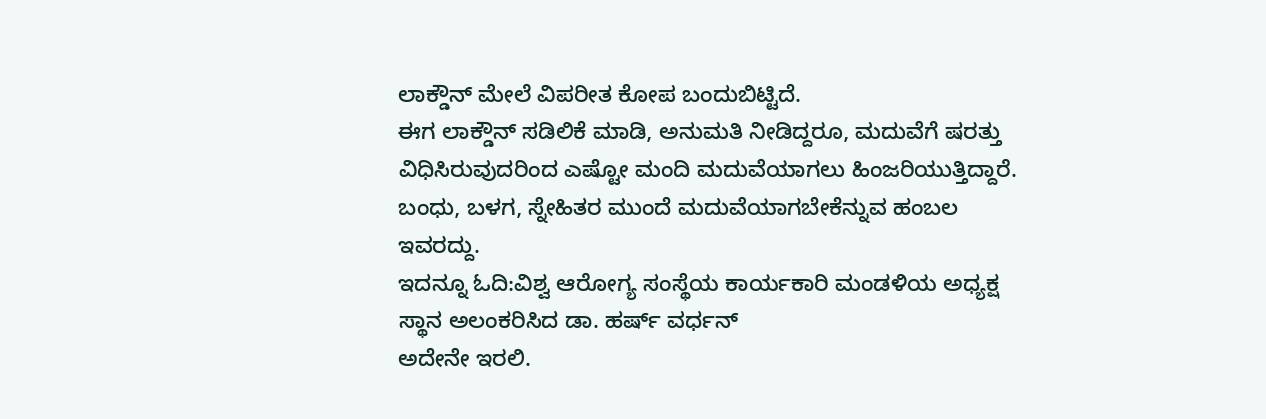ಲಾಕ್ಡೌನ್ ಮೇಲೆ ವಿಪರೀತ ಕೋಪ ಬಂದುಬಿಟ್ಟಿದೆ.
ಈಗ ಲಾಕ್ಡೌನ್ ಸಡಿಲಿಕೆ ಮಾಡಿ, ಅನುಮತಿ ನೀಡಿದ್ದರೂ, ಮದುವೆಗೆ ಷರತ್ತು ವಿಧಿಸಿರುವುದರಿಂದ ಎಷ್ಟೋ ಮಂದಿ ಮದುವೆಯಾಗಲು ಹಿಂಜರಿಯುತ್ತಿದ್ದಾರೆ. ಬಂಧು, ಬಳಗ, ಸ್ನೇಹಿತರ ಮುಂದೆ ಮದುವೆಯಾಗಬೇಕೆನ್ನುವ ಹಂಬಲ ಇವರದ್ದು.
ಇದನ್ನೂ ಓದಿ:ವಿಶ್ವ ಆರೋಗ್ಯ ಸಂಸ್ಥೆಯ ಕಾರ್ಯಕಾರಿ ಮಂಡಳಿಯ ಅಧ್ಯಕ್ಷ ಸ್ಥಾನ ಅಲಂಕರಿಸಿದ ಡಾ. ಹರ್ಷ್ ವರ್ಧನ್
ಅದೇನೇ ಇರಲಿ.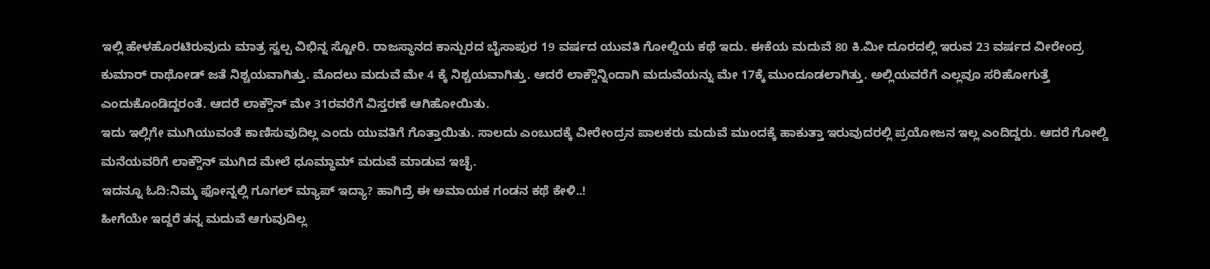ಇಲ್ಲಿ ಹೇಳಹೊರಟಿರುವುದು ಮಾತ್ರ ಸ್ವಲ್ಪ ವಿಭಿನ್ನ ಸ್ಟೋರಿ. ರಾಜಸ್ಥಾನದ ಕಾನ್ಪುರದ ಬೈಸಾಪುರ 19 ವರ್ಷದ ಯುವತಿ ಗೋಲ್ಡಿಯ ಕಥೆ ಇದು. ಈಕೆಯ ಮದುವೆ 80 ಕಿ.ಮೀ ದೂರದಲ್ಲಿ ಇರುವ 23 ವರ್ಷದ ವೀರೇಂದ್ರ ಕುಮಾರ್ ರಾಥೋಡ್ ಜತೆ ನಿಶ್ಚಯವಾಗಿತ್ತು. ಮೊದಲು ಮದುವೆ ಮೇ 4 ಕ್ಕೆ ನಿಶ್ಚಯವಾಗಿತ್ತು. ಆದರೆ ಲಾಕ್ಡೌನ್ನಿಂದಾಗಿ ಮದುವೆಯನ್ನು ಮೇ 17ಕ್ಕೆ ಮುಂದೂಡಲಾಗಿತ್ತು. ಅಲ್ಲಿಯವರೆಗೆ ಎಲ್ಲವೂ ಸರಿಹೋಗುತ್ತೆ ಎಂದುಕೊಂಡಿದ್ದರಂತೆ. ಆದರೆ ಲಾಕ್ಡೌನ್ ಮೇ 31ರವರೆಗೆ ವಿಸ್ತರಣೆ ಆಗಿಹೋಯಿತು.
ಇದು ಇಲ್ಲಿಗೇ ಮುಗಿಯುವಂತೆ ಕಾಣಿಸುವುದಿಲ್ಲ ಎಂದು ಯುವತಿಗೆ ಗೊತ್ತಾಯಿತು. ಸಾಲದು ಎಂಬುದಕ್ಕೆ ವೀರೇಂದ್ರನ ಪಾಲಕರು ಮದುವೆ ಮುಂದಕ್ಕೆ ಹಾಕುತ್ತಾ ಇರುವುದರಲ್ಲಿ ಪ್ರಯೋಜನ ಇಲ್ಲ ಎಂದಿದ್ದರು. ಆದರೆ ಗೋಲ್ಡಿ ಮನೆಯವರಿಗೆ ಲಾಕ್ಡೌನ್ ಮುಗಿದ ಮೇಲೆ ಧೂಮ್ಧಾಮ್ ಮದುವೆ ಮಾಡುವ ಇಚ್ಛೆ.
ಇದನ್ನೂ ಓದಿ:ನಿಮ್ಮ ಫೋನ್ನಲ್ಲಿ ಗೂಗಲ್ ಮ್ಯಾಪ್ ಇದ್ಯಾ? ಹಾಗಿದ್ರೆ ಈ ಅಮಾಯಕ ಗಂಡನ ಕಥೆ ಕೇಳಿ..!
ಹೀಗೆಯೇ ಇದ್ದರೆ ತನ್ನ ಮದುವೆ ಆಗುವುದಿಲ್ಲ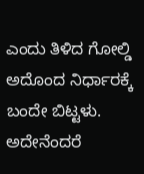ಎಂದು ತಿಳಿದ ಗೋಲ್ಡಿ ಅದೊಂದ ನಿರ್ಧಾರಕ್ಕೆ ಬಂದೇ ಬಿಟ್ಟಳು. ಅದೇನೆಂದರೆ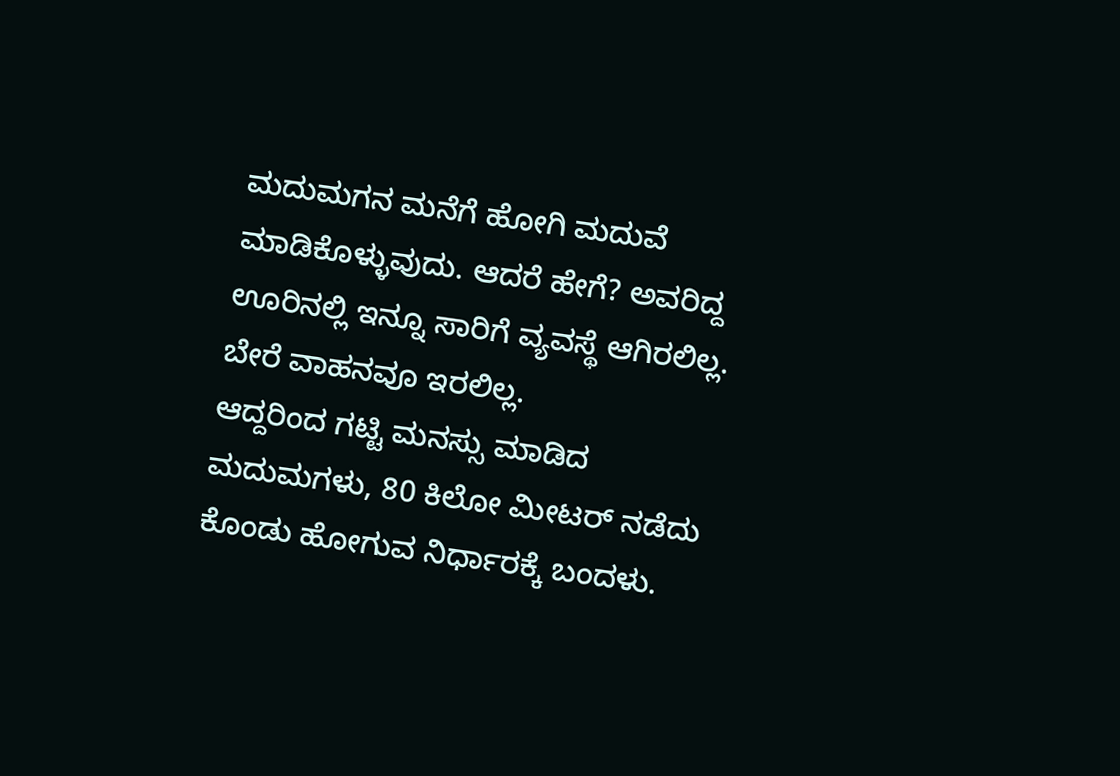ಮದುಮಗನ ಮನೆಗೆ ಹೋಗಿ ಮದುವೆ ಮಾಡಿಕೊಳ್ಳುವುದು. ಆದರೆ ಹೇಗೆ? ಅವರಿದ್ದ ಊರಿನಲ್ಲಿ ಇನ್ನೂ ಸಾರಿಗೆ ವ್ಯವಸ್ಥೆ ಆಗಿರಲಿಲ್ಲ. ಬೇರೆ ವಾಹನವೂ ಇರಲಿಲ್ಲ.
ಆದ್ದರಿಂದ ಗಟ್ಟಿ ಮನಸ್ಸು ಮಾಡಿದ ಮದುಮಗಳು, 80 ಕಿಲೋ ಮೀಟರ್ ನಡೆದು ಕೊಂಡು ಹೋಗುವ ನಿರ್ಧಾರಕ್ಕೆ ಬಂದಳು.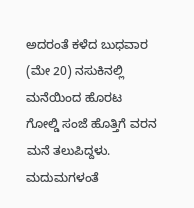ಅದರಂತೆ ಕಳೆದ ಬುಧವಾರ (ಮೇ 20) ನಸುಕಿನಲ್ಲಿ ಮನೆಯಿಂದ ಹೊರಟ ಗೋಲ್ಡಿ ಸಂಜೆ ಹೊತ್ತಿಗೆ ವರನ ಮನೆ ತಲುಪಿದ್ದಳು. ಮದುಮಗಳಂತೆ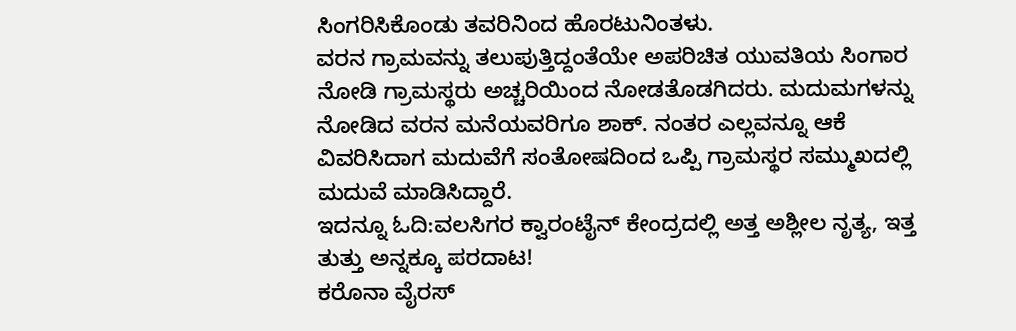ಸಿಂಗರಿಸಿಕೊಂಡು ತವರಿನಿಂದ ಹೊರಟುನಿಂತಳು.
ವರನ ಗ್ರಾಮವನ್ನು ತಲುಪುತ್ತಿದ್ದಂತೆಯೇ ಅಪರಿಚಿತ ಯುವತಿಯ ಸಿಂಗಾರ ನೋಡಿ ಗ್ರಾಮಸ್ಥರು ಅಚ್ಚರಿಯಿಂದ ನೋಡತೊಡಗಿದರು. ಮದುಮಗಳನ್ನು ನೋಡಿದ ವರನ ಮನೆಯವರಿಗೂ ಶಾಕ್. ನಂತರ ಎಲ್ಲವನ್ನೂ ಆಕೆ ವಿವರಿಸಿದಾಗ ಮದುವೆಗೆ ಸಂತೋಷದಿಂದ ಒಪ್ಪಿ ಗ್ರಾಮಸ್ಥರ ಸಮ್ಮುಖದಲ್ಲಿ ಮದುವೆ ಮಾಡಿಸಿದ್ದಾರೆ.
ಇದನ್ನೂ ಓದಿ:ವಲಸಿಗರ ಕ್ವಾರಂಟೈನ್ ಕೇಂದ್ರದಲ್ಲಿ ಅತ್ತ ಅಶ್ಲೀಲ ನೃತ್ಯ, ಇತ್ತ ತುತ್ತು ಅನ್ನಕ್ಕೂ ಪರದಾಟ!
ಕರೊನಾ ವೈರಸ್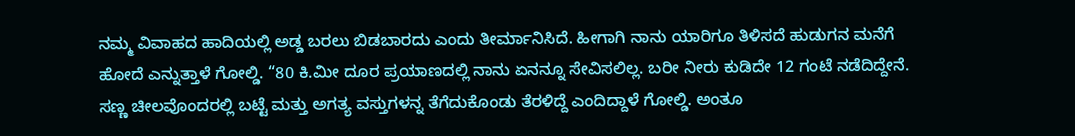ನಮ್ಮ ವಿವಾಹದ ಹಾದಿಯಲ್ಲಿ ಅಡ್ಡ ಬರಲು ಬಿಡಬಾರದು ಎಂದು ತೀರ್ಮಾನಿಸಿದೆ. ಹೀಗಾಗಿ ನಾನು ಯಾರಿಗೂ ತಿಳಿಸದೆ ಹುಡುಗನ ಮನೆಗೆ ಹೋದೆ ಎನ್ನುತ್ತಾಳೆ ಗೋಲ್ಡಿ. “80 ಕಿ.ಮೀ ದೂರ ಪ್ರಯಾಣದಲ್ಲಿ ನಾನು ಏನನ್ನೂ ಸೇವಿಸಲಿಲ್ಲ. ಬರೀ ನೀರು ಕುಡಿದೇ 12 ಗಂಟೆ ನಡೆದಿದ್ದೇನೆ. ಸಣ್ಣ ಚೀಲವೊಂದರಲ್ಲಿ ಬಟ್ಟೆ ಮತ್ತು ಅಗತ್ಯ ವಸ್ತುಗಳನ್ನ ತೆಗೆದುಕೊಂಡು ತೆರಳಿದ್ದೆ ಎಂದಿದ್ದಾಳೆ ಗೋಲ್ಡಿ. ಅಂತೂ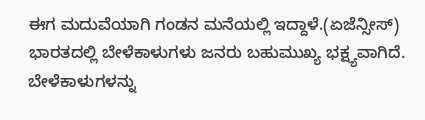ಈಗ ಮದುವೆಯಾಗಿ ಗಂಡನ ಮನೆಯಲ್ಲಿ ಇದ್ದಾಳೆ.(ಏಜೆನ್ಸೀಸ್)
ಭಾರತದಲ್ಲಿ ಬೇಳೆಕಾಳುಗಳು ಜನರು ಬಹುಮುಖ್ಯ ಭಕ್ಷ್ಯವಾಗಿದೆ. ಬೇಳೆಕಾಳುಗಳನ್ನು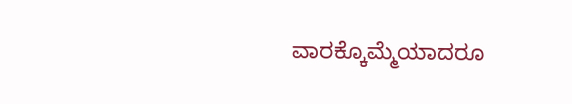ವಾರಕ್ಕೊಮ್ಮೆಯಾದರೂ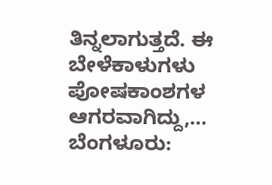ತಿನ್ನಲಾಗುತ್ತದೆ. ಈ ಬೇಳೆಕಾಳುಗಳು ಪೋಷಕಾಂಶಗಳ ಆಗರವಾಗಿದ್ದು,…
ಬೆಂಗಳೂರು: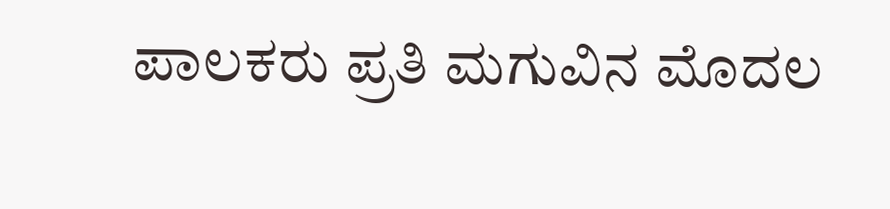ಪಾಲಕರು ಪ್ರತಿ ಮಗುವಿನ ಮೊದಲ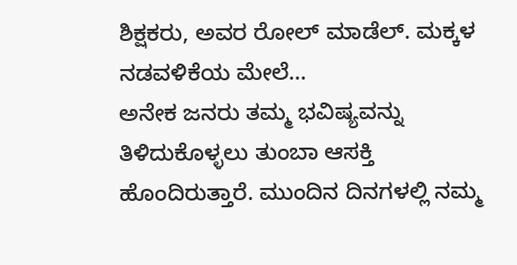ಶಿಕ್ಷಕರು, ಅವರ ರೋಲ್ ಮಾಡೆಲ್. ಮಕ್ಕಳ ನಡವಳಿಕೆಯ ಮೇಲೆ…
ಅನೇಕ ಜನರು ತಮ್ಮ ಭವಿಷ್ಯವನ್ನು ತಿಳಿದುಕೊಳ್ಳಲು ತುಂಬಾ ಆಸಕ್ತಿ ಹೊಂದಿರುತ್ತಾರೆ. ಮುಂದಿನ ದಿನಗಳಲ್ಲಿ ನಮ್ಮ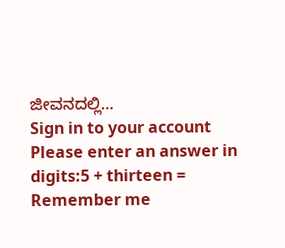ಜೀವನದಲ್ಲಿ…
Sign in to your account
Please enter an answer in digits:5 + thirteen =
Remember me